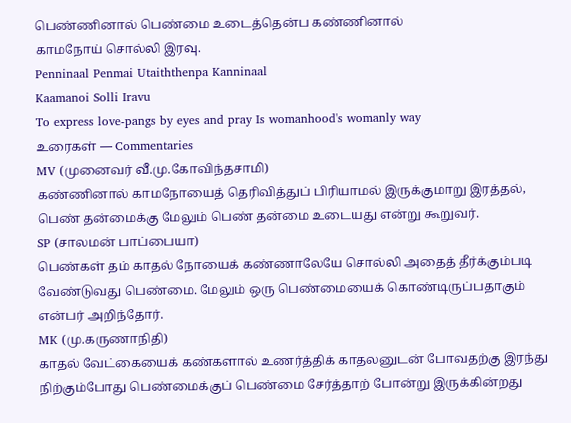பெண்ணினால் பெண்மை உடைத்தென்ப கண்ணினால்
காமநோய் சொல்லி இரவு.
Penninaal Penmai Utaiththenpa Kanninaal
Kaamanoi Solli Iravu
To express love-pangs by eyes and pray Is womanhood's womanly way
உரைகள் — Commentaries
MV (முனைவர் வீ.மு.கோவிந்தசாமி)
கண்ணினால் காமநோயைத் தெரிவித்துப் பிரியாமல் இருக்குமாறு இரத்தல், பெண் தன்மைக்கு மேலும் பெண் தன்மை உடையது என்று கூறுவர்.
SP (சாலமன் பாப்பையா)
பெண்கள் தம் காதல் நோயைக் கண்ணாலேயே சொல்லி அதைத் தீர்க்கும்படி வேண்டுவது பெண்மை. மேலும் ஒரு பெண்மையைக் கொண்டிருப்பதாகும் என்பர் அறிந்தோர்.
MK (மு.கருணாநிதி)
காதல் வேட்கையைக் கண்களால் உணர்த்திக் காதலனுடன் போவதற்கு இரந்து நிற்கும்போது பெண்மைக்குப் பெண்மை சேர்த்தாற் போன்று இருக்கின்றது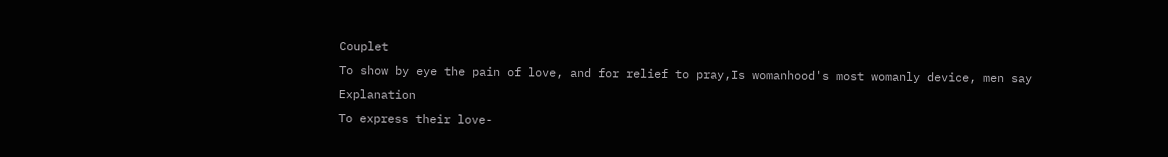Couplet
To show by eye the pain of love, and for relief to pray,Is womanhood's most womanly device, men say
Explanation
To express their love-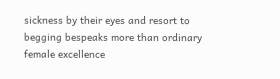sickness by their eyes and resort to begging bespeaks more than ordinary female excellence